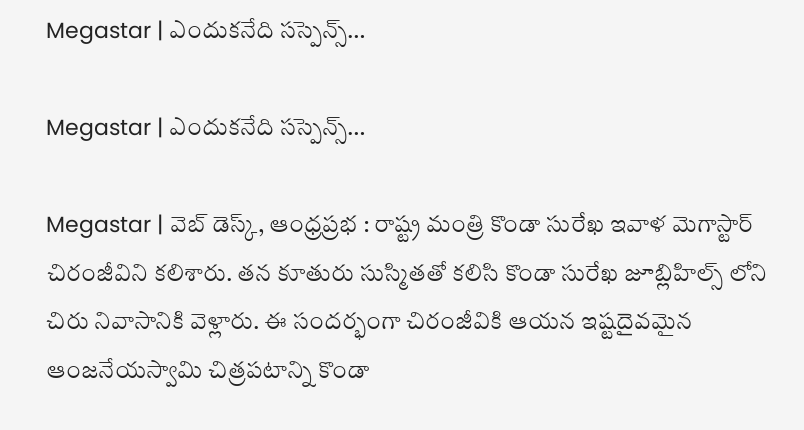Megastar | ఎందుకనేది స‌స్పెన్స్‌…

Megastar | ఎందుకనేది స‌స్పెన్స్‌…

Megastar | వెబ్ డెస్క్, ఆంధ్రప్రభ : రాష్ట్ర మంత్రి కొండా సురేఖ ఇవాళ మెగాస్టార్ చిరంజీవిని కలిశారు. తన కూతురు సుస్మితతో కలిసి కొండా సురేఖ జూబ్లిహిల్స్ లోని చిరు నివాసానికి వెళ్లారు. ఈ సందర్భంగా చిరంజీవికి ఆయన ఇష్టదైవమైన ఆంజనేయస్వామి చిత్రపటాన్ని కొండా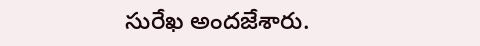సురేఖ అందజేశారు.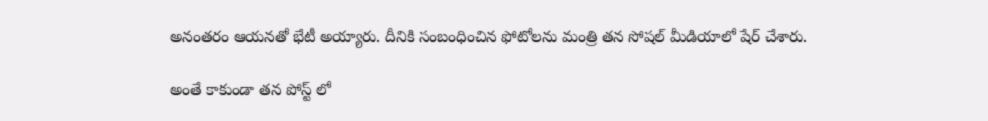అనంతరం ఆయనతో భేటీ అయ్యారు. దీనికి సంబంధించిన ఫోటోల‌ను మంత్రి త‌న సోష‌ల్ మీడియాలో షేర్ చేశారు.

అంతే కాకుండా త‌న పోస్ట్ లో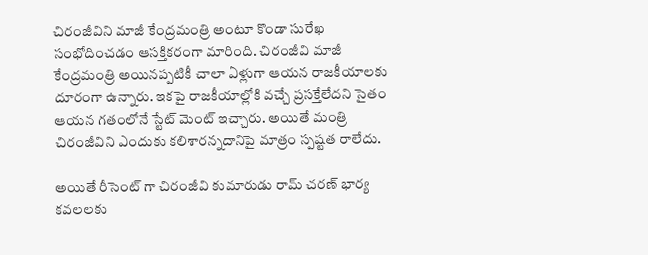చిరంజీవిని మాజీ కేంద్ర‌మంత్రి అంటూ కొండా సురేఖ సంభోదించ‌డం ఆస‌క్తిక‌రంగా మారింది. చిరంజీవి మాజీ కేంద్ర‌మంత్రి అయిన‌ప్ప‌టికీ చాలా ఏళ్లుగా ఆయ‌న రాజ‌కీయాల‌కు దూరంగా ఉన్నారు. ఇకపై రాజ‌కీయాల్లోకి వ‌చ్చే ప్ర‌స‌క్తేలేద‌ని సైతం ఆయ‌న గ‌తంలోనే స్టేట్ మెంట్ ఇచ్చారు. అయితే మంత్రి చిరంజీవిని ఎందుకు క‌లిశారన్న‌దానిపై మాత్రం స్ప‌ష్ట‌త రాలేదు.

అయితే రీసెంట్ గా చిరంజీవి కుమారుడు రామ్ చ‌ర‌ణ్ భార్య క‌వ‌ల‌ల‌కు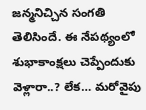జ‌న్మ‌నిచ్చిన సంగ‌తి తెలిసిందే. ఈ నేప‌థ్యంలో శుభాకాంక్ష‌లు చెప్పేందుకు వెళ్లారా..? లేక… మ‌రోవైపు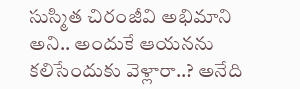సుస్మిత చిరంజీవి అభిమాని అని.. అందుకే ఆయ‌న‌ను క‌లిసేందుకు వెళ్లారా..? అనేది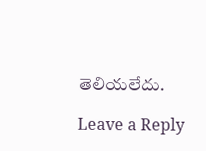తెలియ‌లేదు.

Leave a Reply